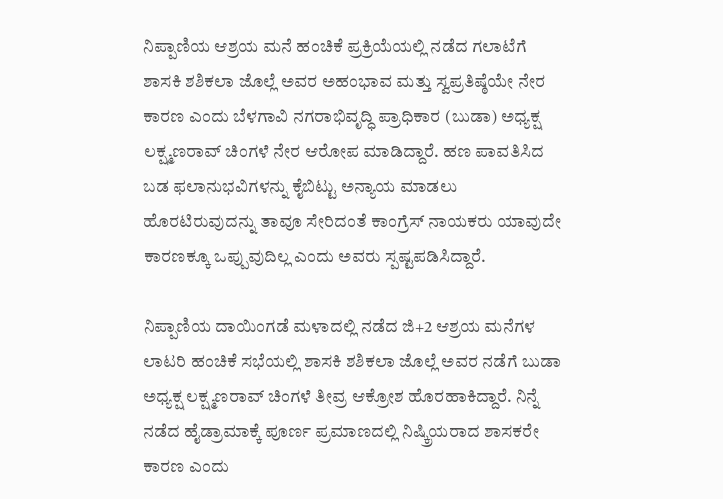ನಿಪ್ಪಾಣಿಯ ಆಶ್ರಯ ಮನೆ ಹಂಚಿಕೆ ಪ್ರಕ್ರಿಯೆಯಲ್ಲಿ ನಡೆದ ಗಲಾಟೆಗೆ ಶಾಸಕಿ ಶಶಿಕಲಾ ಜೊಲ್ಲೆ ಅವರ ಅಹಂಭಾವ ಮತ್ತು ಸ್ವಪ್ರತಿಷ್ಠೆಯೇ ನೇರ ಕಾರಣ ಎಂದು ಬೆಳಗಾವಿ ನಗರಾಭಿವೃದ್ಧಿ ಪ್ರಾಧಿಕಾರ (ಬುಡಾ) ಅಧ್ಯಕ್ಷ ಲಕ್ಷ್ಮಣರಾವ್ ಚಿಂಗಳೆ ನೇರ ಆರೋಪ ಮಾಡಿದ್ದಾರೆ. ಹಣ ಪಾವತಿಸಿದ ಬಡ ಫಲಾನುಭವಿಗಳನ್ನು ಕೈಬಿಟ್ಟು ಅನ್ಯಾಯ ಮಾಡಲು ಹೊರಟಿರುವುದನ್ನು ತಾವೂ ಸೇರಿದಂತೆ ಕಾಂಗ್ರೆಸ್ ನಾಯಕರು ಯಾವುದೇ ಕಾರಣಕ್ಕೂ ಒಪ್ಪುವುದಿಲ್ಲ ಎಂದು ಅವರು ಸ್ಪಷ್ಟಪಡಿಸಿದ್ದಾರೆ.

ನಿಪ್ಪಾಣಿಯ ದಾಯಿಂಗಡೆ ಮಳಾದಲ್ಲಿ ನಡೆದ ಜಿ+2 ಆಶ್ರಯ ಮನೆಗಳ ಲಾಟರಿ ಹಂಚಿಕೆ ಸಭೆಯಲ್ಲಿ ಶಾಸಕಿ ಶಶಿಕಲಾ ಜೊಲ್ಲೆ ಅವರ ನಡೆಗೆ ಬುಡಾ ಅಧ್ಯಕ್ಷ ಲಕ್ಷ್ಮಣರಾವ್ ಚಿಂಗಳೆ ತೀವ್ರ ಆಕ್ರೋಶ ಹೊರಹಾಕಿದ್ದಾರೆ. ನಿನ್ನೆ ನಡೆದ ಹೈಡ್ರಾಮಾಕ್ಕೆ ಪೂರ್ಣ ಪ್ರಮಾಣದಲ್ಲಿ ನಿಷ್ಕ್ರಿಯರಾದ ಶಾಸಕರೇ ಕಾರಣ ಎಂದು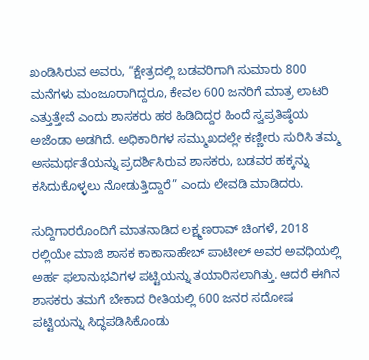ಖಂಡಿಸಿರುವ ಅವರು, “ಕ್ಷೇತ್ರದಲ್ಲಿ ಬಡವರಿಗಾಗಿ ಸುಮಾರು 800 ಮನೆಗಳು ಮಂಜೂರಾಗಿದ್ದರೂ, ಕೇವಲ 600 ಜನರಿಗೆ ಮಾತ್ರ ಲಾಟರಿ ಎತ್ತುತ್ತೇವೆ ಎಂದು ಶಾಸಕರು ಹಠ ಹಿಡಿದಿದ್ದರ ಹಿಂದೆ ಸ್ವಪ್ರತಿಷ್ಠೆಯ ಅಜೆಂಡಾ ಅಡಗಿದೆ. ಅಧಿಕಾರಿಗಳ ಸಮ್ಮುಖದಲ್ಲೇ ಕಣ್ಣೀರು ಸುರಿಸಿ ತಮ್ಮ ಅಸಮರ್ಥತೆಯನ್ನು ಪ್ರದರ್ಶಿಸಿರುವ ಶಾಸಕರು, ಬಡವರ ಹಕ್ಕನ್ನು ಕಸಿದುಕೊಳ್ಳಲು ನೋಡುತ್ತಿದ್ದಾರೆ” ಎಂದು ಲೇವಡಿ ಮಾಡಿದರು.

ಸುದ್ದಿಗಾರರೊಂದಿಗೆ ಮಾತನಾಡಿದ ಲಕ್ಷ್ಮಣರಾವ್ ಚಿಂಗಳೆ, 2018 ರಲ್ಲಿಯೇ ಮಾಜಿ ಶಾಸಕ ಕಾಕಾಸಾಹೇಬ್ ಪಾಟೀಲ್ ಅವರ ಅವಧಿಯಲ್ಲಿ ಅರ್ಹ ಫಲಾನುಭವಿಗಳ ಪಟ್ಟಿಯನ್ನು ತಯಾರಿಸಲಾಗಿತ್ತು. ಆದರೆ ಈಗಿನ ಶಾಸಕರು ತಮಗೆ ಬೇಕಾದ ರೀತಿಯಲ್ಲಿ 600 ಜನರ ಸದೋಷ ಪಟ್ಟಿಯನ್ನು ಸಿದ್ಧಪಡಿಸಿಕೊಂಡು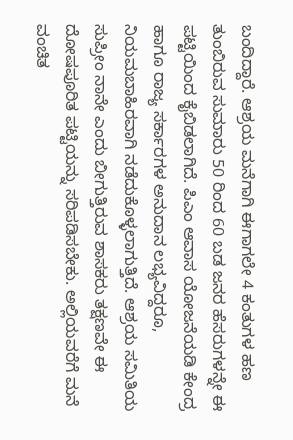ಬಂದಿದ್ದಾರೆ. ಆಶ್ರಯ ಮನೆಗಾಗಿ ಈಗಾಗಲೇ 4 ಕಂತುಗಳ ಹಣ ತುಂಬಿರುವ ಸುಮಾರು 50 ರಿಂದ 60 ಬಡ ಜನರ ಹೆಸರುಗಳನ್ನೇ ಈ ಪಟ್ಟಿಯಿಂದ ಕೈಬಿಡಲಾಗಿದೆ. ಪಿಎಂ ಆವಾಸ ಯೋಜನೆಯಡಿ ಕೇಂದ್ರ ಹಾಗೂ ರಾಜ್ಯ ಸರ್ಕಾರಗಳ ಅನುದಾನ ಲಭ್ಯವಿದ್ದರೂ, ನಿಯಮಬಾಹಿರವಾಗಿ ನಡೆದುಕೊಳ್ಳಲಾಗುತ್ತಿದೆ. ಆಶ್ರಯ ಸಮಿತಿಯ ಸುಪ್ರೀಂ ನಾನೇ ಎಂದು ಬೀಗುತ್ತಿರುವ ಶಾಸಕರು ತಕ್ಷಣವೇ ಈ ದೋಷಪೂರಿತ ಪಟ್ಟಿಯನ್ನು ಸರಿಪಡಿಸಬೇಕು. ಅಲ್ಲಿಯವರೆಗೆ ಮನೆ ವಂಚಿತ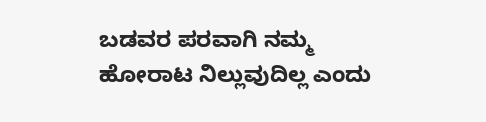ಬಡವರ ಪರವಾಗಿ ನಮ್ಮ ಹೋರಾಟ ನಿಲ್ಲುವುದಿಲ್ಲ ಎಂದು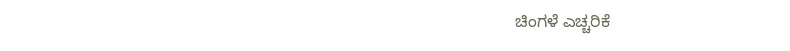ಚಿಂಗಳೆ ಎಚ್ಚರಿಕೆ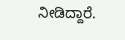ನೀಡಿದ್ದಾರೆ.